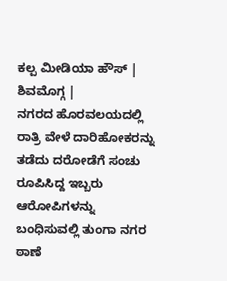ಕಲ್ಪ ಮೀಡಿಯಾ ಹೌಸ್ | ಶಿವಮೊಗ್ಗ |
ನಗರದ ಹೊರವಲಯದಲ್ಲಿ ರಾತ್ರಿ ವೇಳೆ ದಾರಿಹೋಕರನ್ನು ತಡೆದು ದರೋಡೆಗೆ ಸಂಚು ರೂಪಿಸಿದ್ದ ಇಬ್ಬರು ಆರೋಪಿಗಳನ್ನು ಬಂಧಿಸುವಲ್ಲಿ ತುಂಗಾ ನಗರ ಠಾಣೆ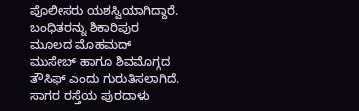ಪೊಲೀಸರು ಯಶಸ್ವಿಯಾಗಿದ್ದಾರೆ.
ಬಂಧಿತರನ್ನು ಶಿಕಾರಿಪುರ ಮೂಲದ ಮೊಹಮದ್ ಮುಸೇಬ್ ಹಾಗೂ ಶಿವಮೊಗ್ಗದ ತೌಸಿಫ್ ಎಂದು ಗುರುತಿಸಲಾಗಿದೆ.
ಸಾಗರ ರಸ್ತೆಯ ಪುರದಾಳು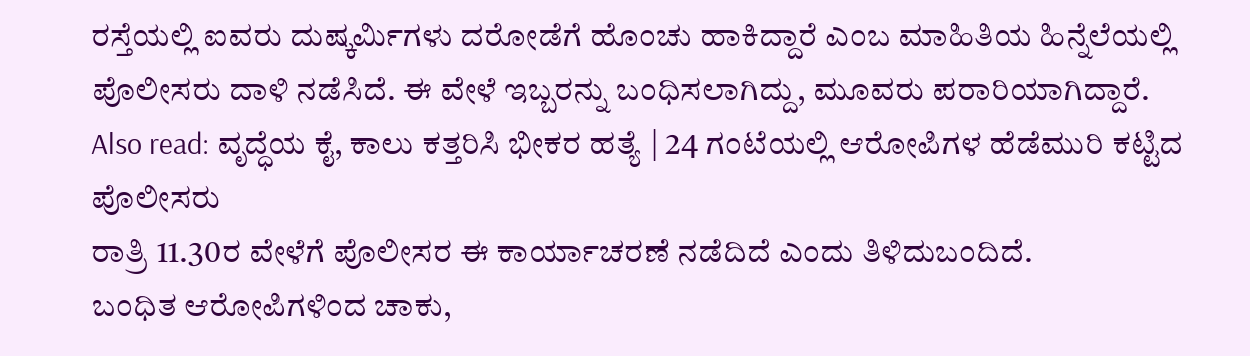ರಸ್ತೆಯಲ್ಲಿ ಐವರು ದುಷ್ಕರ್ಮಿಗಳು ದರೋಡೆಗೆ ಹೊಂಚು ಹಾಕಿದ್ದಾರೆ ಎಂಬ ಮಾಹಿತಿಯ ಹಿನ್ನೆಲೆಯಲ್ಲಿ ಪೊಲೀಸರು ದಾಳಿ ನಡೆಸಿದೆ. ಈ ವೇಳೆ ಇಬ್ಬರನ್ನು ಬಂಧಿಸಲಾಗಿದ್ದು, ಮೂವರು ಪರಾರಿಯಾಗಿದ್ದಾರೆ.
Also read: ವೃದ್ಧೆಯ ಕೈ, ಕಾಲು ಕತ್ತರಿಸಿ ಭೀಕರ ಹತ್ಯೆ | 24 ಗಂಟೆಯಲ್ಲಿ ಆರೋಪಿಗಳ ಹೆಡೆಮುರಿ ಕಟ್ಟಿದ ಪೊಲೀಸರು
ರಾತ್ರಿ 11.30ರ ವೇಳೆಗೆ ಪೊಲೀಸರ ಈ ಕಾರ್ಯಾಚರಣೆ ನಡೆದಿದೆ ಎಂದು ತಿಳಿದುಬಂದಿದೆ.
ಬಂಧಿತ ಆರೋಪಿಗಳಿಂದ ಚಾಕು,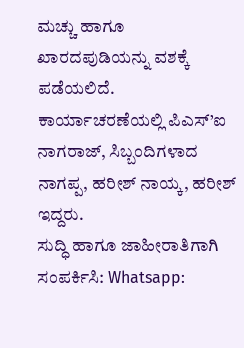ಮಚ್ಚು ಹಾಗೂ ಖಾರದಪುಡಿಯನ್ನು ವಶಕ್ಕೆ ಪಡೆಯಲಿದೆ. ಕಾರ್ಯಾಚರಣೆಯಲ್ಲಿ ಪಿಎಸ್’ಐ ನಾಗರಾಜ್, ಸಿಬ್ಬಂದಿಗಳಾದ ನಾಗಪ್ಪ, ಹರೀಶ್ ನಾಯ್ಕ, ಹರೀಶ್ ಇದ್ದರು.
ಸುದ್ಧಿ ಹಾಗೂ ಜಾಹೀರಾತಿಗಾಗಿ ಸಂಪರ್ಕಿಸಿ: Whatsapp: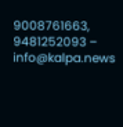9008761663, 9481252093 – info@kalpa.news